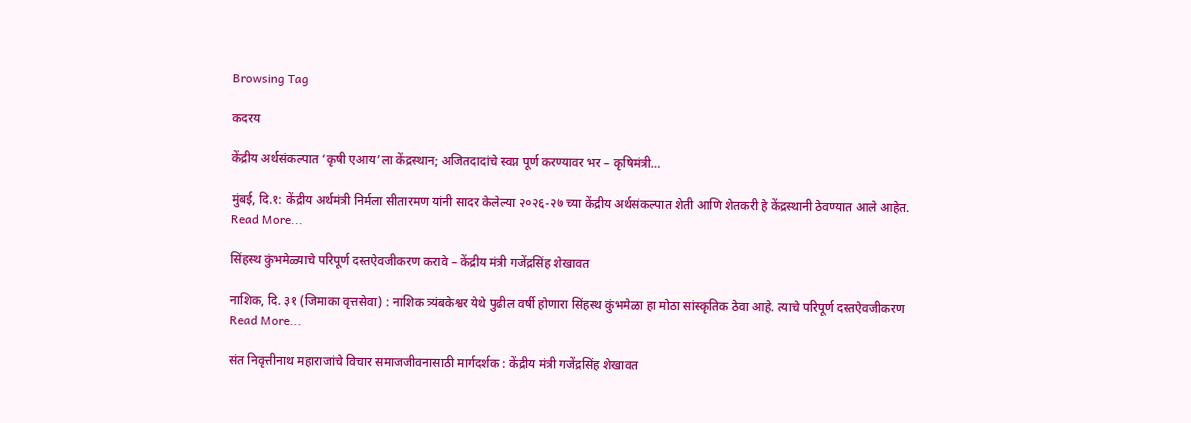Browsing Tag

कदरय

केंद्रीय अर्थसंकल्पात ‘कृषी एआय’ला केंद्रस्थान; अजितदादांचे स्वप्न पूर्ण करण्यावर भर – कृषिमंत्री…

मुंबई, दि.१: केंद्रीय अर्थमंत्री निर्मला सीतारमण यांनी सादर केलेल्या २०२६-२७ च्या केंद्रीय अर्थसंकल्पात शेती आणि शेतकरी हे केंद्रस्थानी ठेवण्यात आले आहेत.
Read More...

सिंहस्थ कुंभमेळ्याचे परिपूर्ण दस्तऐवजीकरण करावे – केंद्रीय मंत्री गजेंद्रसिंह शेखावत

नाशिक, दि. ३१ (जिमाका वृत्तसेवा) : नाशिक त्र्यंबकेश्वर येथे पुढील वर्षी होणारा सिंहस्थ कुंभमेळा हा मोठा सांस्कृतिक ठेवा आहे. त्याचे परिपूर्ण दस्तऐवजीकरण
Read More...

संत निवृत्तीनाथ महाराजांचे विचार समाजजीवनासाठी मार्गदर्शक : केंद्रीय मंत्री गजेंद्रसिंह शेखावत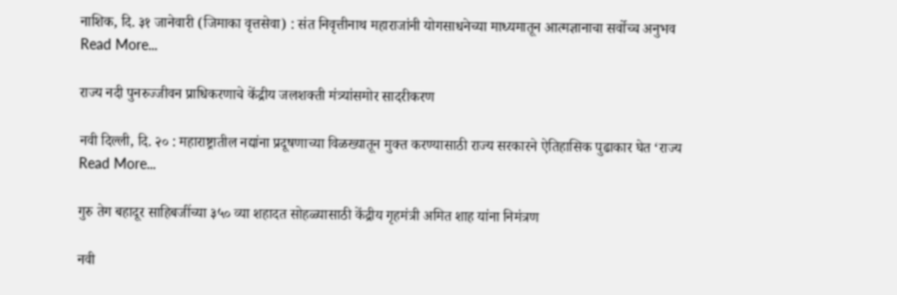नाशिक, दि. ३१ जानेवारी (जिमाका वृत्तसेवा) : संत निवृत्तीनाथ महाराजांनी योगसाधनेच्या माध्यमातून आत्मज्ञानाचा सर्वोच्च अनुभव
Read More...

राज्य नदी पुनरुज्जीवन प्राधिकरणाचे केंद्रीय जलशक्ती मंत्र्यांसमोर सादरीकरण

नवी दिल्ली, दि. २० : महाराष्ट्रातील नद्यांना प्रदूषणाच्या विळख्यातून मुक्त करण्यासाठी राज्य सरकारने ऐतिहासिक पुढाकार घेत ‘राज्य
Read More...

गुरु तेग बहादूर साहिबजींच्या ३५० व्या शहादत सोहळ्यासाठी केंद्रीय गृहमंत्री अमित शाह यांना निमंत्रण

नवी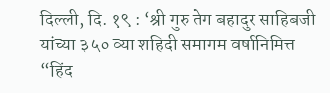दिल्ली, दि. १९ : ‘श्री गुरु तेग बहादुर साहिबजी यांच्या ३५० व्या शहिदी समागम वर्षानिमित्त “हिंद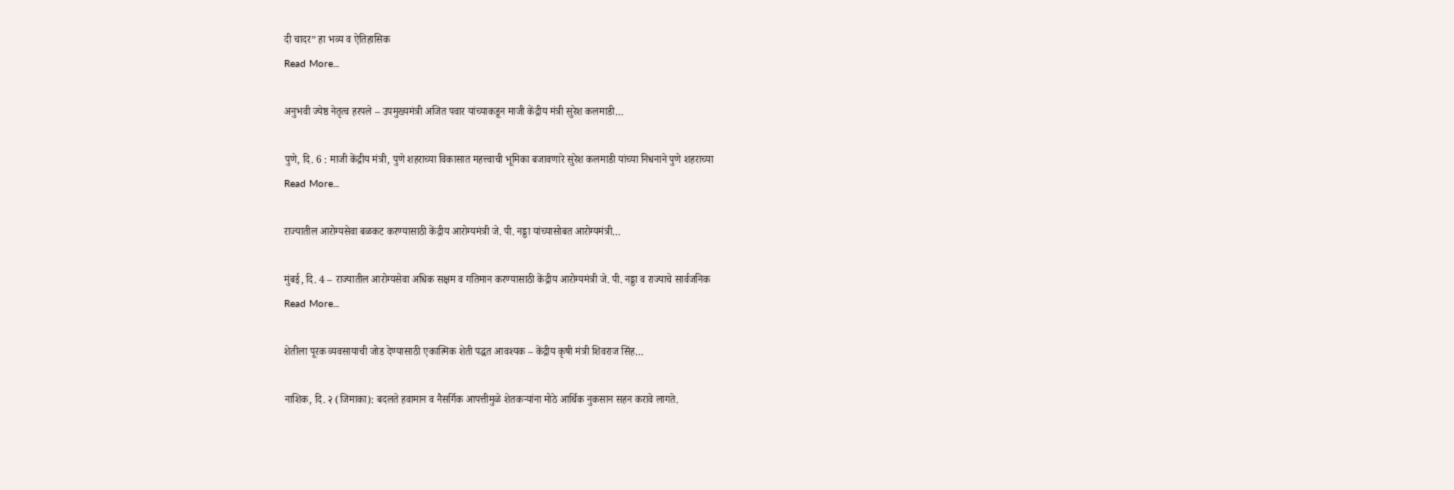दी चादर” हा भव्य व ऐतिहासिक
Read More...

अनुभवी ज्येष्ठ नेतृत्व हरपले – उपमुख्यमंत्री अजित पवार यांच्याकडून माजी केंद्रीय मंत्री सुरेश कलमाडी…

पुणे, दि. 6 : माजी केंद्रीय मंत्री, पुणे शहराच्या विकासात महत्त्वाची भूमिका बजावणारे सुरेश कलमाडी यांच्या निधनाने पुणे शहराच्या
Read More...

राज्यातील आरोग्यसेवा बळकट करण्यासाठी केंद्रीय आरोग्यमंत्री जे. पी. नड्डा यांच्यासोबत आरोग्यमंत्री…

मुंबई, दि. 4 – राज्यातील आरोग्यसेवा अधिक सक्षम व गतिमान करण्यासाठी केंद्रीय आरोग्यमंत्री जे. पी. नड्डा व राज्याचे सार्वजनिक
Read More...

शेतीला पूरक व्यवसायाची जोड देण्यासाठी एकात्मिक शेती पद्धत आवश्यक – केंद्रीय कृषी मंत्री शिवराज सिंह…

नाशिक, दि. २ (जिमाका): बदलते हवामान व नैसर्गिक आपत्तीमुळे शेतकऱ्यांना मोठे आर्थिक नुकसान सहन करावे लागते.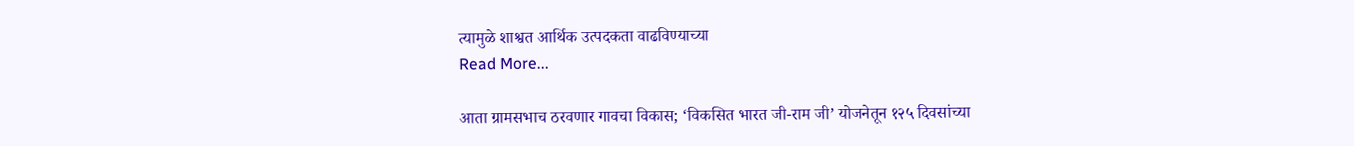त्यामुळे शाश्वत आर्थिक उत्पदकता वाढविण्याच्या
Read More...

आता ग्रामसभाच ठरवणार गावचा विकास; ‘विकसित भारत जी-राम जी’ योजनेतून १२५ दिवसांच्या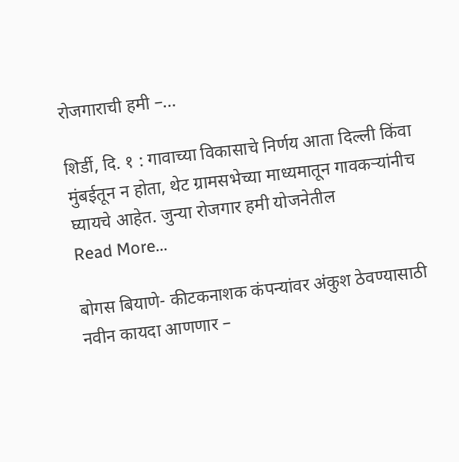रोजगाराची हमी –…

शिर्डी, दि. १ : गावाच्या विकासाचे निर्णय आता दिल्ली किंवा मुंबईतून न होता, थेट ग्रामसभेच्या माध्यमातून गावकऱ्यांनीच घ्यायचे आहेत. जुन्या रोजगार हमी योजनेतील
Read More...

बोगस बियाणे- कीटकनाशक कंपन्यांवर अंकुश ठेवण्यासाठी नवीन कायदा आणणार –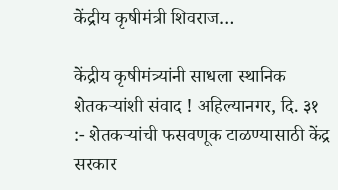केंद्रीय कृषीमंत्री शिवराज…

केंद्रीय कृषीमंत्र्यांनी साधला स्थानिक शेतकऱ्यांशी संवाद ! अहिल्यानगर, दि. ३१ :- शेतकऱ्यांची फसवणूक टाळण्यासाठी केंद्र सरकार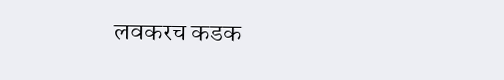लवकरच कडक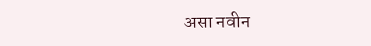असा नवीन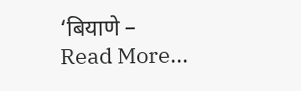‘बियाणे –
Read More...